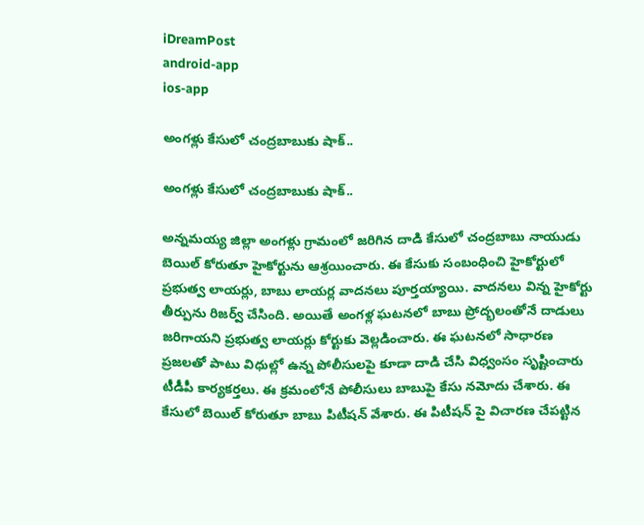iDreamPost
android-app
ios-app

అంగళ్లు కేసులో చంద్రబాబుకు షాక్..

అంగళ్లు కేసులో చంద్రబాబుకు షాక్..

అన్నమయ్య జిల్లా అంగళ్లు గ్రామంలో జరిగిన దాడి కేసులో చంద్రబాబు నాయుడు బెయిల్ కోరుతూ హైకోర్టును ఆశ్రయించారు. ఈ కేసుకు సంబంధించి హైకోర్టులో ప్రభుత్వ లాయర్లు, బాబు లాయర్ల వాదనలు పూర్తయ్యాయి. వాదనలు విన్న హైకోర్టు తీర్పును రిజర్వ్ చేసింది. అయితే అంగళ్ల ఘటనలో బాబు ప్రోద్భలంతోనే దాడులు జరిగాయని ప్రభుత్వ లాయర్లు కోర్టుకు వెల్లడించారు. ఈ ఘటనలో సాధారణ ప్రజలతో పాటు విధుల్లో ఉన్న పోలీసులపై కూడా దాడి చేసి విధ్వంసం సృష్టించారు టీడీపీ కార్యకర్తలు. ఈ క్రమంలోనే పోలీసులు బాబుపై కేసు నమోదు చేశారు. ఈ కేసులో బెయిల్ కోరుతూ బాబు పిటీషన్ వేశారు. ఈ పిటీషన్ పై విచారణ చేపట్టిన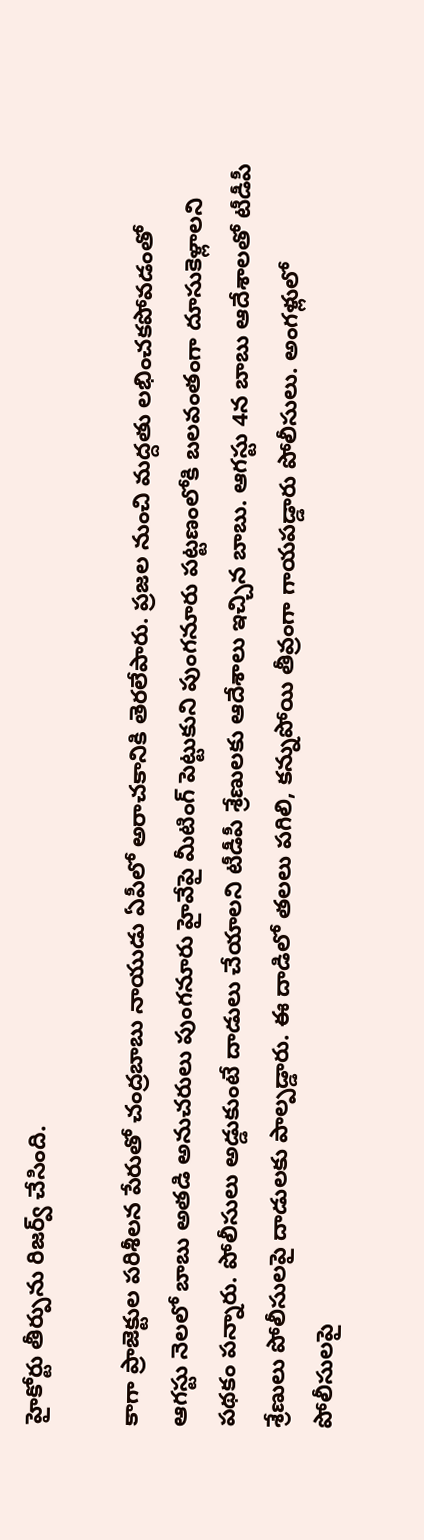హైకోర్టు తీర్పును రిజర్వ్ చేసింది.

కాగా ప్రాజెక్టుల పరిశీలన పేరుతో చంద్రబాబు నాయుడు ఏపీలో అరాచకానికి తెరలేపారు. ప్రజల నుంచి మద్దతు లభించకపోవడంతో ఆగస్టు నెలలో బాబు అతడి అనుచరులు పుంగనూరు హైవేపై మీటింగ్ పెట్టుకుని పుంగనూరు పట్టణంలోకి బలవంతంగా దూసుకెళ్లాలని పథకం పన్నారు. పోలీసులు అడ్డుకుంటే దాడులు చేయాలని టీడీపీ శ్రేణులకు ఆదేశాలు ఇచ్చిన బాబు. ఆగస్టు 4న బాబు ఆదేశాలతో టీడీపీ శ్రేణులు పోలీసులపై దాడులకు పాల్పడ్డారు. ఈ దాడిలో తలలు పగిలి, కన్నుపోయి తీవ్రంగా గాయపడ్డారు పోలీసులు. అంగళ్లులో పోలీసులపై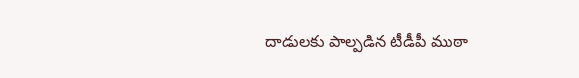దాడులకు పాల్పడిన టీడీపీ ముఠా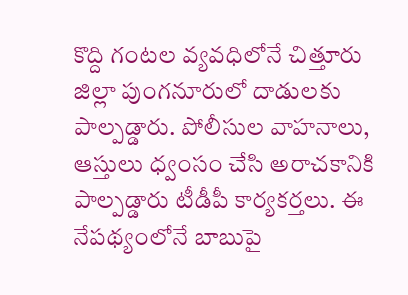కొద్ది గంటల వ్యవధిలోనే చిత్తూరు జిల్లా పుంగనూరులో దాడులకు పాల్పడ్డారు. పోలీసుల వాహనాలు, ఆస్తులు ధ్వంసం చేసి అరాచకానికి పాల్పడ్డారు టీడీపీ కార్యకర్తలు. ఈ నేపథ్యంలోనే బాబుపై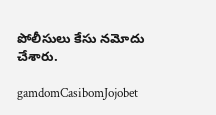పోలీసులు కేసు నమోదు చేశారు.

gamdomCasibomJojobet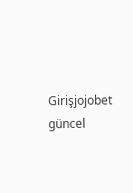Girişjojobet güncel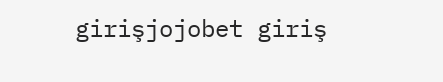girişjojobet giriş